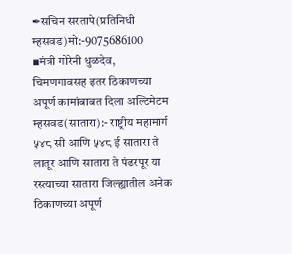✒सचिन सरतापे(प्रतिनिधी म्हसवड)मो:-9075686100
▪मंत्री गोरेनी धुळदेव, चिमणगावसह इतर ठिकाणच्या अपूर्ण कामांबाबत दिला अल्टिमेटम
म्हसवड(सातारा):- राष्ट्रीय महामार्ग ५४८ सी आणि ५४८ ई सातारा ते लातूर आणि सातारा ते पंढरपूर या रस्त्याच्या सातारा जिल्ह्यातील अनेक ठिकाणच्या अपूर्ण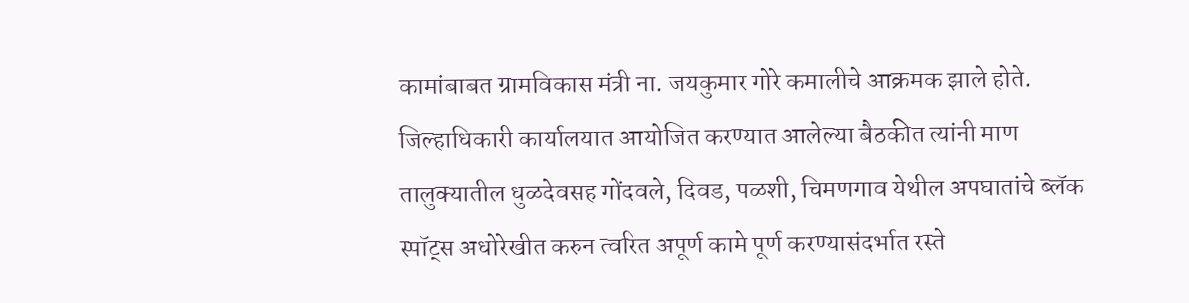कामांबाबत ग्रामविकास मंत्री ना. जयकुमार गोरे कमालीचे आक्रमक झाले होते. जिल्हाधिकारी कार्यालयात आयोजित करण्यात आलेल्या बैठकीत त्यांनी माण तालुक्यातील धुळदेवसह गोंदवले, दिवड, पळशी, चिमणगाव येथील अपघातांचे ब्लॅक स्पॉट्स अधोरेखीत करुन त्वरित अपूर्ण कामे पूर्ण करण्यासंदर्भात रस्ते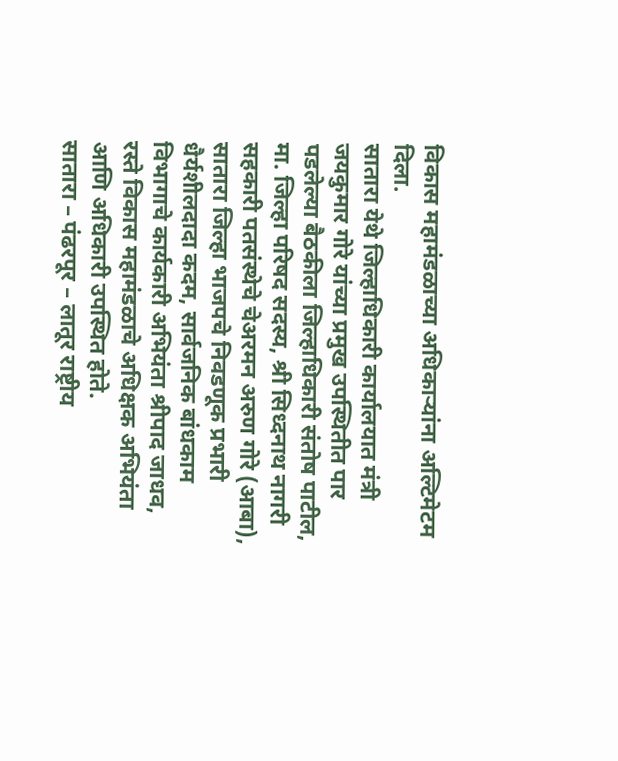विकास महामंडळाच्या अधिकाऱ्यांना अल्टिमेटम दिला.
सातारा येथे जिल्हाधिकारी कार्यालयात मंत्री जयकुमार गोरे यांच्या प्रमुख उपस्थितीत पार पडलेल्या बैठकीला जिल्हाधिकारी संतोष पाटील, मा. जिल्हा परिषद सदस्य, श्री सिध्दनाथ नागरी सहकारी पतसंस्थेचे चेअरमन अरुण गोरे (आबा), सातारा जिल्हा भाजपचे निवडणूक प्रभारी धैर्यशीलदादा कदम, सार्वजनिक बांधकाम विभागाचे कार्यकारी अभियंता श्रीपाद जाधव, रस्ते विकास महामंडळाचे अधिक्षक अभियंता आणि अधिकारी उपस्थित होते.
सातारा – पंढरपूर – लातूर राष्ट्रीय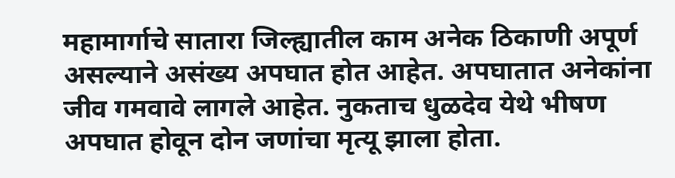महामार्गाचे सातारा जिल्ह्यातील काम अनेक ठिकाणी अपूर्ण असल्याने असंख्य अपघात होत आहेत. अपघातात अनेकांना जीव गमवावे लागले आहेत. नुकताच धुळदेव येथे भीषण अपघात होवून दोन जणांचा मृत्यू झाला होता.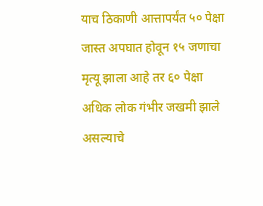याच ठिकाणी आत्तापर्यंत ५० पेक्षा जास्त अपघात होवून १५ जणाचा मृत्यू झाला आहे तर ६० पेक्षा अधिक लोक गंभीर जखमी झाले असल्याचे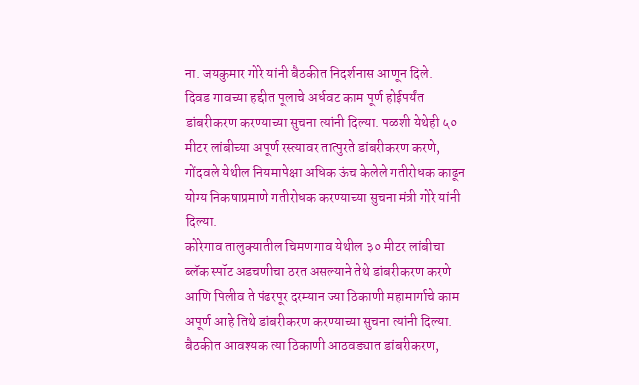ना. जयकुमार गोरे यांनी बैठकीत निदर्शनास आणून दिले.
दिवड गावच्या हद्दीत पूलाचे अर्धवट काम पूर्ण होईपर्यंत डांबरीकरण करण्याच्या सुचना त्यांनी दिल्या. पळशी येथेही ५० मीटर लांबीच्या अपूर्ण रस्त्यावर तात्पुरते डांबरीकरण करणे, गोंदवले येथील नियमापेक्षा अधिक ऊंच केलेले गतीरोधक काढून योग्य निकषाप्रमाणे गतीरोधक करण्याच्या सुचना मंत्री गोरे यांनी दिल्या.
कोरेगाव तालुक्यातील चिमणगाव येथील ३० मीटर लांबीचा ब्लॅक स्पॉट अडचणीचा ठरत असल्याने तेथे डांबरीकरण करणे आणि पिलीव ते पंढरपूर दरम्यान ज्या ठिकाणी महामार्गाचे काम अपूर्ण आहे तिथे डांबरीकरण करण्याच्या सुचना त्यांनी दिल्या. बैठकीत आवश्यक त्या ठिकाणी आठवड्यात डांबरीकरण,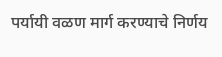पर्यायी वळण मार्ग करण्याचे निर्णय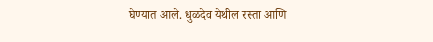घेण्यात आले. धुळदेव येथील रस्ता आणि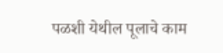पळशी येथील पूलाचे काम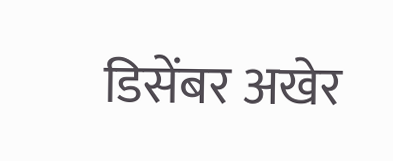डिसेंबर अखेर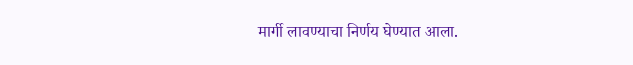मार्गी लावण्याचा निर्णय घेण्यात आला.